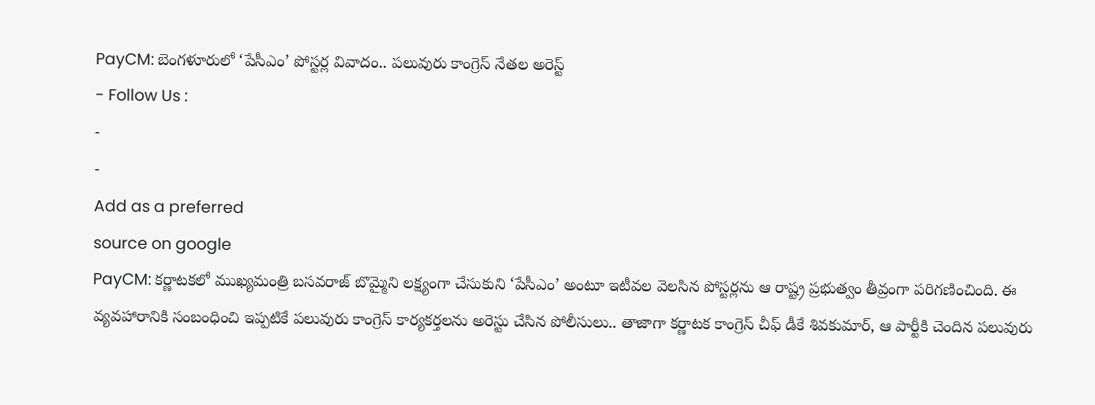PayCM: బెంగళూరులో ‘పేసీఎం’ పోస్టర్ల వివాదం.. పలువురు కాంగ్రెస్ నేతల అరెస్ట్
- Follow Us :
-
-
Add as a preferred
source on google
PayCM: కర్ణాటకలో ముఖ్యమంత్రి బసవరాజ్ బొమ్మైని లక్ష్యంగా చేసుకుని ‘పేసీఎం’ అంటూ ఇటీవల వెలసిన పోస్టర్లను ఆ రాష్ట్ర ప్రభుత్వం తీవ్రంగా పరిగణించింది. ఈ వ్యవహారానికి సంబంధించి ఇప్పటికే పలువురు కాంగ్రెస్ కార్యకర్తలను అరెస్టు చేసిన పోలీసులు.. తాజాగా కర్ణాటక కాంగ్రెస్ చీఫ్ డీకే శివకుమార్, ఆ పార్టీకి చెందిన పలువురు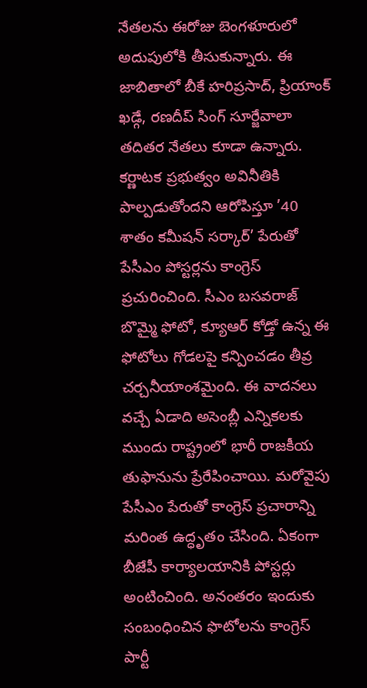నేతలను ఈరోజు బెంగళూరులో అదుపులోకి తీసుకున్నారు. ఈ జాబితాలో బీకే హరిప్రసాద్, ప్రియాంక్ ఖడ్గే, రణదీప్ సింగ్ సూర్జేవాలా తదితర నేతలు కూడా ఉన్నారు.
కర్ణాటక ప్రభుత్వం అవినీతికి పాల్పడుతోందని ఆరోపిస్తూ ’40 శాతం కమీషన్ సర్కార్’ పేరుతో పేసీఎం పోస్టర్లను కాంగ్రెస్ ప్రచురించింది. సీఎం బసవరాజ్ బొమ్మై ఫోటో, క్యూఆర్ కోడ్తో ఉన్న ఈ ఫోటోలు గోడలపై కన్పించడం తీవ్ర చర్చనీయాంశమైంది. ఈ వాదనలు వచ్చే ఏడాది అసెంబ్లీ ఎన్నికలకు ముందు రాష్ట్రంలో భారీ రాజకీయ తుఫానును ప్రేరేపించాయి. మరోవైపు పేసీఎం పేరుతో కాంగ్రెస్ ప్రచారాన్ని మరింత ఉద్ధృతం చేసింది. ఏకంగా బీజేపీ కార్యాలయానికి పోస్టర్లు అంటించింది. అనంతరం ఇందుకు సంబంధించిన ఫొటోలను కాంగ్రెస్ పార్టీ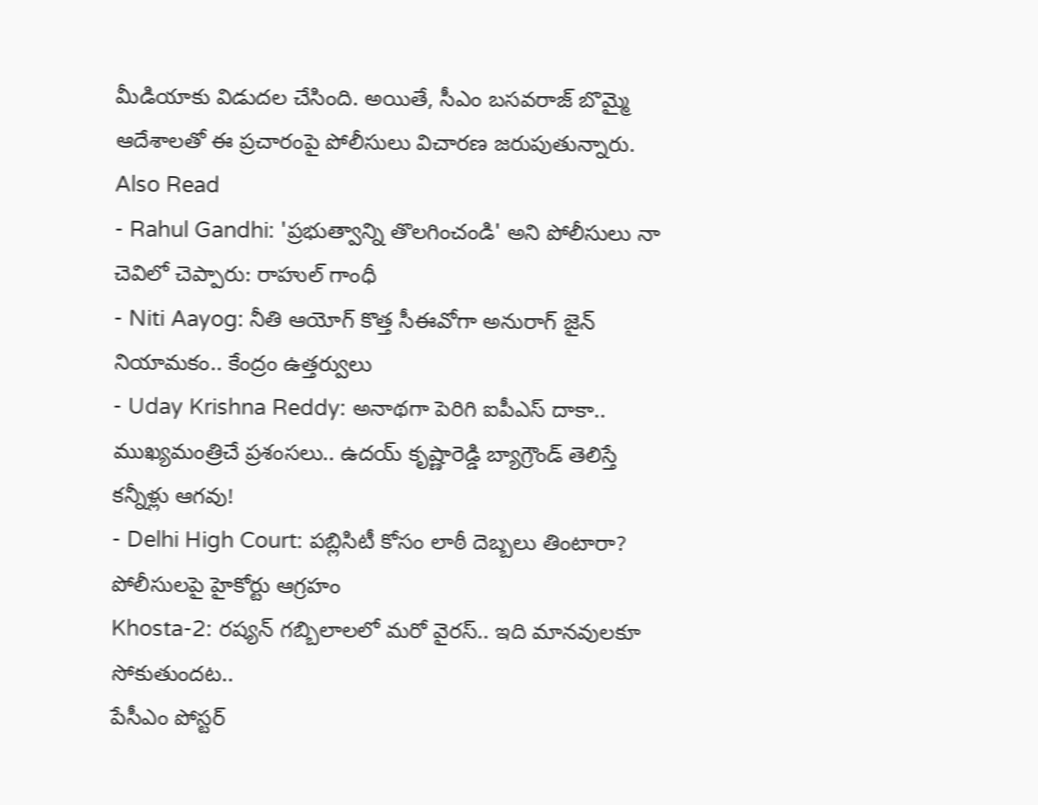మీడియాకు విడుదల చేసింది. అయితే, సీఎం బసవరాజ్ బొమ్మై ఆదేశాలతో ఈ ప్రచారంపై పోలీసులు విచారణ జరుపుతున్నారు.
Also Read
- Rahul Gandhi: 'ప్రభుత్వాన్ని తొలగించండి' అని పోలీసులు నా చెవిలో చెప్పారు: రాహుల్ గాంధీ
- Niti Aayog: నీతి ఆయోగ్ కొత్త సీఈవోగా అనురాగ్ జైన్ నియామకం.. కేంద్రం ఉత్తర్వులు
- Uday Krishna Reddy: అనాథగా పెరిగి ఐపీఎస్ దాకా.. ముఖ్యమంత్రిచే ప్రశంసలు.. ఉదయ్ కృష్ణారెడ్డి బ్యాగ్రౌండ్ తెలిస్తే కన్నీళ్లు ఆగవు!
- Delhi High Court: పబ్లిసిటీ కోసం లాఠీ దెబ్బలు తింటారా? పోలీసులపై హైకోర్టు ఆగ్రహం
Khosta-2: రష్యన్ గబ్బిలాలలో మరో వైరస్.. ఇది మానవులకూ సోకుతుందట..
పేసీఎం పోస్టర్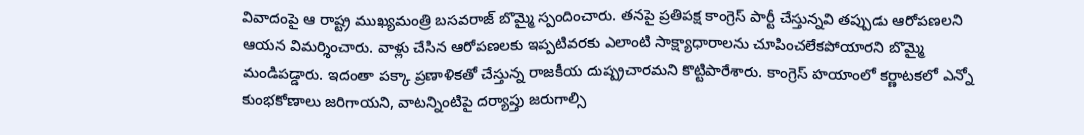వివాదంపై ఆ రాష్ట్ర ముఖ్యమంత్రి బసవరాజ్ బొమ్మై స్పందించారు. తనపై ప్రతిపక్ష కాంగ్రెస్ పార్టీ చేస్తున్నవి తప్పుడు ఆరోపణలని ఆయన విమర్శించారు. వాళ్లు చేసిన ఆరోపణలకు ఇప్పటివరకు ఎలాంటి సాక్ష్యాధారాలను చూపించలేకపోయారని బొమ్మై మండిపడ్డారు. ఇదంతా పక్కా ప్రణాళికతో చేస్తున్న రాజకీయ దుష్ప్రచారమని కొట్టిపారేశారు. కాంగ్రెస్ హయాంలో కర్ణాటకలో ఎన్నో కుంభకోణాలు జరిగాయని, వాటన్నింటిపై దర్యాప్తు జరుగాల్సి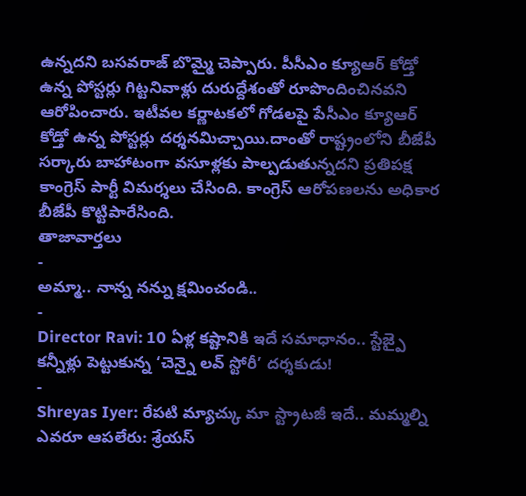ఉన్నదని బసవరాజ్ బొమ్మై చెప్పారు. పీసీఎం క్యూఆర్ కోడ్తో ఉన్న పోస్టర్లు గిట్టనివాళ్లు దురుద్దేశంతో రూపొందించినవని ఆరోపించారు. ఇటీవల కర్ణాటకలో గోడలపై పేసీఎం క్యూఆర్ కోడ్తో ఉన్న పోస్టర్లు దర్శనమిచ్చాయి.దాంతో రాష్ట్రంలోని బీజేపీ సర్కారు బాహాటంగా వసూళ్లకు పాల్పడుతున్నదని ప్రతిపక్ష కాంగ్రెస్ పార్టీ విమర్శలు చేసింది. కాంగ్రెస్ ఆరోపణలను అధికార బీజేపీ కొట్టిపారేసింది.
తాజావార్తలు
-
అమ్మా.. నాన్న నన్ను క్షమించండి..
-
Director Ravi: 10 ఏళ్ల కష్టానికి ఇదే సమాధానం.. స్టేజ్పై కన్నీళ్లు పెట్టుకున్న ‘చెన్నై లవ్ స్టోరీ’ దర్శకుడు!
-
Shreyas Iyer: రేపటి మ్యాచ్కు మా స్ట్రాటజీ ఇదే.. మమ్మల్ని ఎవరూ ఆపలేరు: శ్రేయస్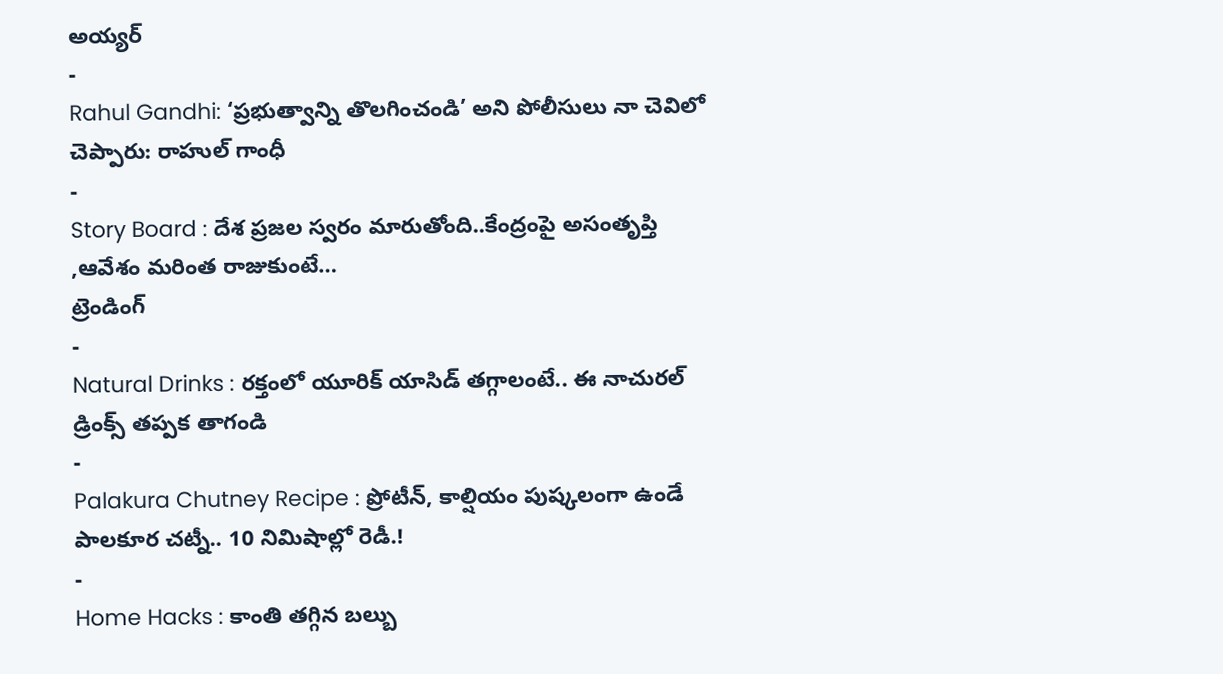అయ్యర్
-
Rahul Gandhi: ‘ప్రభుత్వాన్ని తొలగించండి’ అని పోలీసులు నా చెవిలో చెప్పారు: రాహుల్ గాంధీ
-
Story Board : దేశ ప్రజల స్వరం మారుతోంది..కేంద్రంపై అసంతృప్తి ,ఆవేశం మరింత రాజుకుంటే…
ట్రెండింగ్
-
Natural Drinks : రక్తంలో యూరిక్ యాసిడ్ తగ్గాలంటే.. ఈ నాచురల్ డ్రింక్స్ తప్పక తాగండి
-
Palakura Chutney Recipe : ప్రోటీన్, కాల్షియం పుష్కలంగా ఉండే పాలకూర చట్నీ.. 10 నిమిషాల్లో రెడీ.!
-
Home Hacks : కాంతి తగ్గిన బల్బు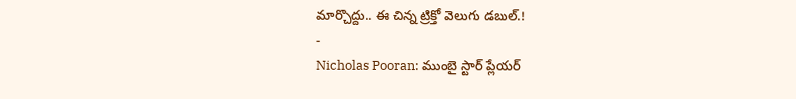మార్చొద్దు.. ఈ చిన్న ట్రిక్తో వెలుగు డబుల్.!
-
Nicholas Pooran: ముంబై స్టార్ ప్లేయర్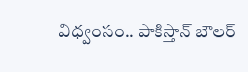విధ్వంసం.. పాకిస్తాన్ బౌలర్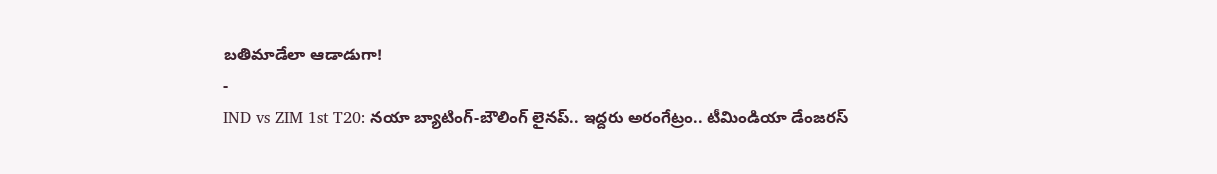బతిమాడేలా ఆడాడుగా!
-
IND vs ZIM 1st T20: నయా బ్యాటింగ్-బౌలింగ్ లైనప్.. ఇద్దరు అరంగేట్రం.. టీమిండియా డేంజరస్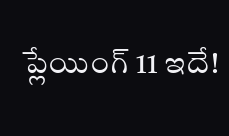ప్లేయింగ్ 11 ఇదే!